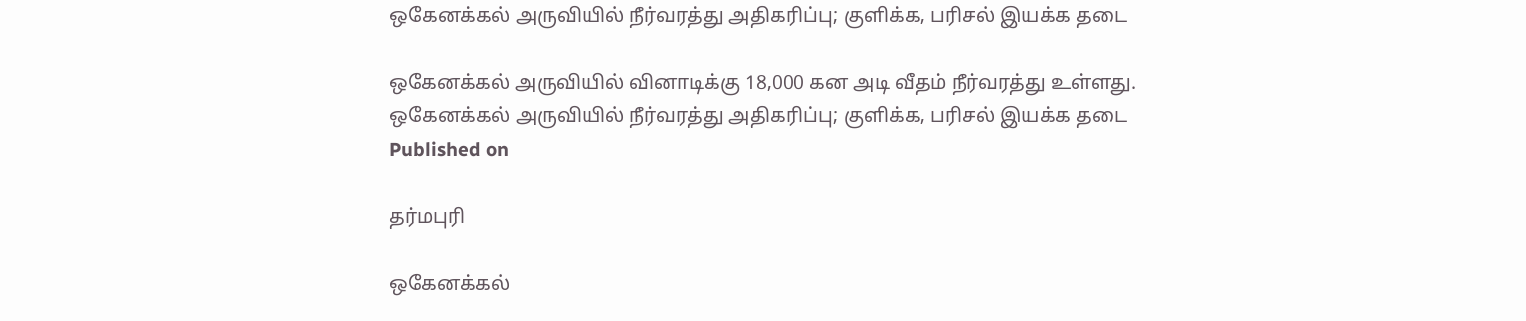ஒகேனக்கல் அருவியில் நீர்வரத்து அதிகரிப்பு; குளிக்க, பரிசல் இயக்க தடை

ஒகேனக்கல் அருவியில் வினாடிக்கு 18,000 கன அடி வீதம் நீர்வரத்து உள்ளது.
ஒகேனக்கல் அருவியில் நீர்வரத்து அதிகரிப்பு; குளிக்க, பரிசல் இயக்க தடை
Published on

தர்மபுரி

ஒகேனக்கல்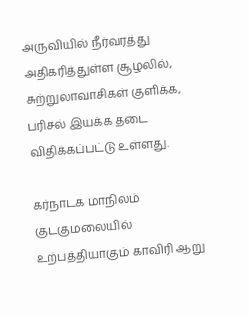அருவியில் நீர்வரத்து அதிகரித்துள்ள சூழலில், சுற்றுலாவாசிகள் குளிக்க, பரிசல் இயக்க தடை விதிக்கப்பட்டு உள்ளது.

கர்நாடக மாநிலம் குடகுமலையில் உற்பத்தியாகும் காவிரி ஆறு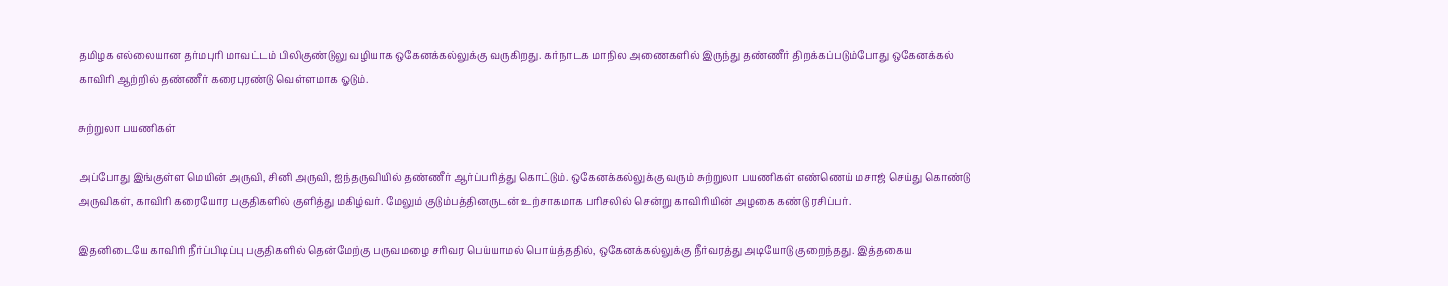தமிழக எல்லையான தர்மபுரி மாவட்டம் பிலிகுண்டுலு வழியாக ஒகேனக்கல்லுக்கு வருகிறது. கர்நாடக மாநில அணைகளில் இருந்து தண்ணீர் திறக்கப்படும்போது ஒகேனக்கல் காவிரி ஆற்றில் தண்ணீர் கரைபுரண்டு வெள்ளமாக ஓடும்.

சுற்றுலா பயணிகள்

அப்போது இங்குள்ள மெயின் அருவி, சினி அருவி, ஐந்தருவியில் தண்ணீர் ஆர்ப்பரித்து கொட்டும். ஒகேனக்கல்லுக்கு வரும் சுற்றுலா பயணிகள் எண்ணெய் மசாஜ் செய்து கொண்டு அருவிகள், காவிரி கரையோர பகுதிகளில் குளித்து மகிழ்வர். மேலும் குடும்பத்தினருடன் உற்சாகமாக பரிசலில் சென்று காவிரியின் அழகை கண்டு ரசிப்பர்.

இதனிடையே காவிரி நீர்ப்பிடிப்பு பகுதிகளில் தென்மேற்கு பருவமழை சரிவர பெய்யாமல் பொய்த்ததில், ஒகேனக்கல்லுக்கு நீர்வரத்து அடியோடு குறைந்தது. இத்தகைய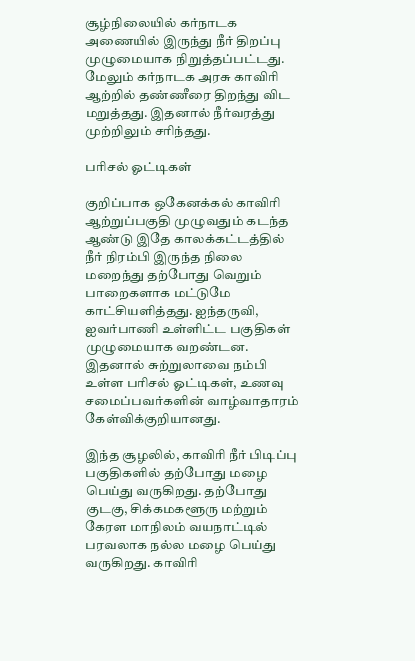சூழ்நிலையில் கர்நாடக அணையில் இருந்து நீர் திறப்பு முழுமையாக நிறுத்தப்பட்டது. மேலும் கர்நாடக அரசு காவிரி ஆற்றில் தண்ணீரை திறந்து விட மறுத்தது. இதனால் நீர்வரத்து முற்றிலும் சரிந்தது.

பரிசல் ஓட்டிகள்

குறிப்பாக ஒகேனக்கல் காவிரி ஆற்றுப்பகுதி முழுவதும் கடந்த ஆண்டு இதே காலக்கட்டத்தில் நீர் நிரம்பி இருந்த நிலை மறைந்து தற்போது வெறும் பாறைகளாக மட்டுமே காட்சியளித்தது. ஐந்தருவி, ஐவர்பாணி உள்ளிட்ட பகுதிகள் முழுமையாக வறண்டன. இதனால் சுற்றுலாவை நம்பி உள்ள பரிசல் ஓட்டிகள், உணவு சமைப்பவர்களின் வாழ்வாதாரம் கேள்விக்குறியானது.

இந்த சூழலில், காவிரி நீர் பிடிப்பு பகுதிகளில் தற்போது மழை பெய்து வருகிறது. தற்போது குடகு, சிக்கமகளூரு மற்றும் கேரள மாநிலம் வயநாட்டில் பரவலாக நல்ல மழை பெய்து வருகிறது. காவிரி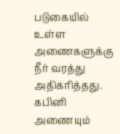படுகையில் உள்ள அணைகளுக்கு நீர் வரத்து அதிகரித்தது. கபினி அணையும்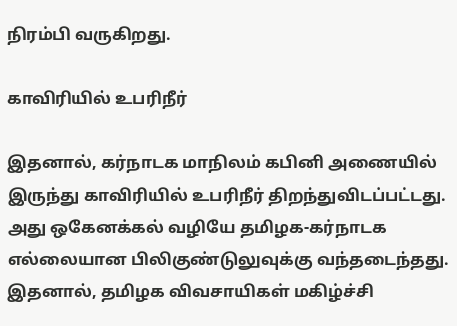நிரம்பி வருகிறது.

காவிரியில் உபரிநீர்

இதனால், கர்நாடக மாநிலம் கபினி அணையில் இருந்து காவிரியில் உபரிநீர் திறந்துவிடப்பட்டது. அது ஒகேனக்கல் வழியே தமிழக-கர்நாடக எல்லையான பிலிகுண்டுலுவுக்கு வந்தடைந்தது. இதனால், தமிழக விவசாயிகள் மகிழ்ச்சி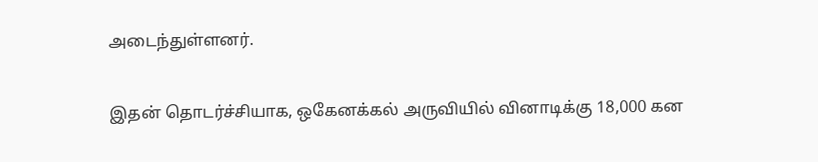அடைந்துள்ளனர்.

இதன் தொடர்ச்சியாக, ஒகேனக்கல் அருவியில் வினாடிக்கு 18,000 கன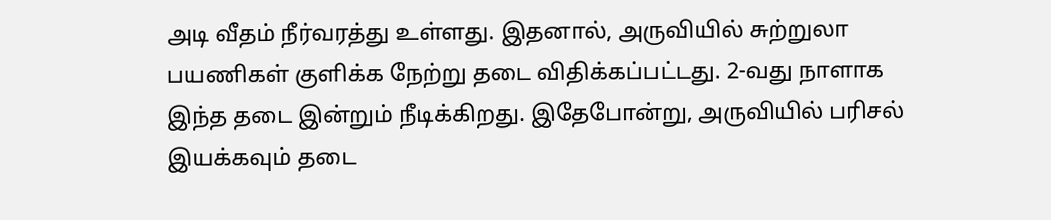அடி வீதம் நீர்வரத்து உள்ளது. இதனால், அருவியில் சுற்றுலா பயணிகள் குளிக்க நேற்று தடை விதிக்கப்பட்டது. 2-வது நாளாக இந்த தடை இன்றும் நீடிக்கிறது. இதேபோன்று, அருவியில் பரிசல் இயக்கவும் தடை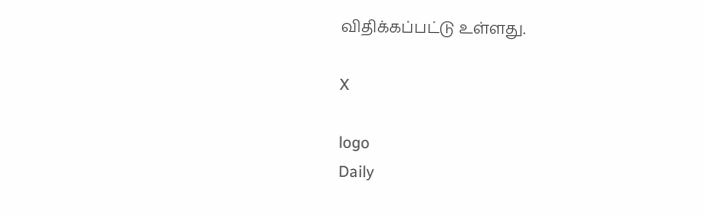விதிக்கப்பட்டு உள்ளது.

X

logo
Daily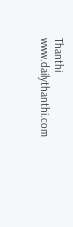Thanthi
www.dailythanthi.com